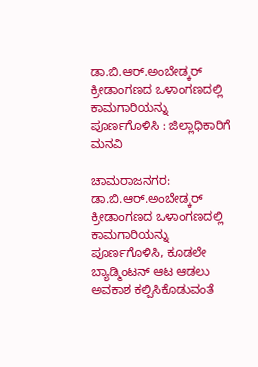ಡಾ.ಬಿ.ಆರ್.ಅಂಬೇಡ್ಕರ್ ಕ್ರೀಡಾಂಗಣದ ಒಳಾಂಗಣದಲ್ಲಿ ಕಾಮಗಾರಿಯನ್ನು ಪೂರ್ಣಗೊಳಿಸಿ : ಜಿಲ್ಲಾಧಿಕಾರಿಗೆ ಮನವಿ

ಚಾಮರಾಜನಗರ: ಡಾ.ಬಿ.ಆರ್.ಅಂಬೇಡ್ಕರ್ ಕ್ರೀಡಾಂಗಣದ ಒಳಾಂಗಣದಲ್ಲಿ ಕಾಮಗಾರಿಯನ್ನು ಪೂರ್ಣಗೊಳಿಸಿ, ಕೂಡಲೇ ಬ್ಯಾಡ್ಮಿಂಟನ್ ಆಟ ಆಡಲು ಅವಕಾಶ ಕಲ್ಪಿಸಿಕೊಡುವಂತೆ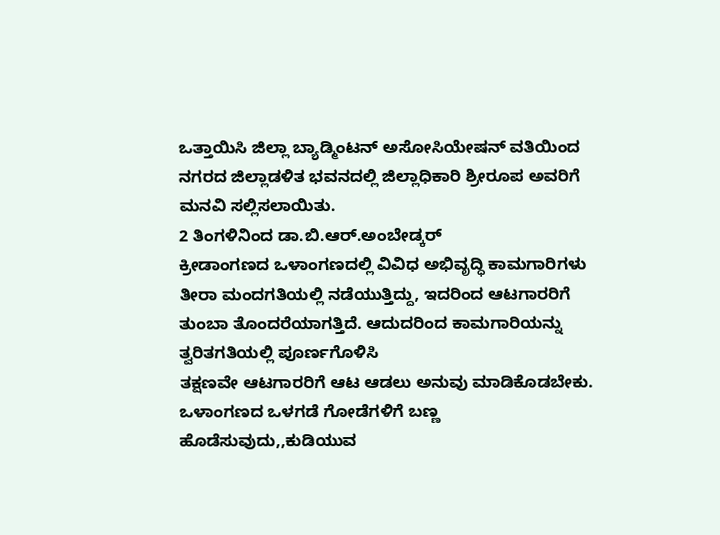ಒತ್ತಾಯಿಸಿ ಜಿಲ್ಲಾ ಬ್ಯಾಡ್ಮಿಂಟನ್ ಅಸೋಸಿಯೇಷನ್ ವತಿಯಿಂದ ನಗರದ ಜಿಲ್ಲಾಡಳಿತ ಭವನದಲ್ಲಿ ಜಿಲ್ಲಾಧಿಕಾರಿ ಶ್ರೀರೂಪ ಅವರಿಗೆ ಮನವಿ ಸಲ್ಲಿಸಲಾಯಿತು.
2 ತಿಂಗಳಿನಿಂದ ಡಾ.ಬಿ.ಆರ್.ಅಂಬೇಡ್ಕ‌ರ್
ಕ್ರೀಡಾಂಗಣದ ಒಳಾಂಗಣದಲ್ಲಿ ವಿವಿಧ ಅಭಿವೃದ್ಧಿ ಕಾಮಗಾರಿಗಳು ತೀರಾ ಮಂದಗತಿಯಲ್ಲಿ ನಡೆಯುತ್ತಿದ್ದು, ಇದರಿಂದ ಆಟಗಾರರಿಗೆ ತುಂಬಾ ತೊಂದರೆಯಾಗತ್ತಿದೆ. ಆದುದರಿಂದ ಕಾಮಗಾರಿಯನ್ನು ತ್ವರಿತಗತಿಯಲ್ಲಿ ಪೂರ್ಣಗೊಳಿಸಿ
ತಕ್ಷಣವೇ ಆಟಗಾರರಿಗೆ ಆಟ ಆಡಲು ಅನುವು ಮಾಡಿಕೊಡಬೇಕು.
ಒಳಾಂಗಣದ ಒಳಗಡೆ ಗೋಡೆಗಳಿಗೆ ಬಣ್ಣ ಹೊಡೆಸುವುದು,,ಕುಡಿಯುವ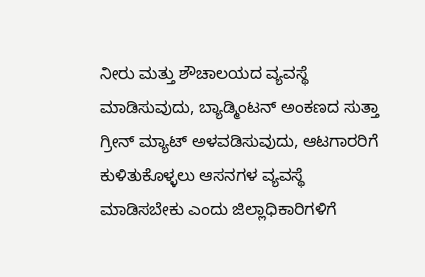ನೀರು ಮತ್ತು ಶೌಚಾಲಯದ ವ್ಯವಸ್ಥೆ ಮಾಡಿಸುವುದು, ಬ್ಯಾಡ್ಮಿಂಟನ್ ಅಂಕಣದ ಸುತ್ತಾ ಗ್ರೀನ್ ಮ್ಯಾಟ್ ಅಳವಡಿಸುವುದು, ಆಟಗಾರರಿಗೆ ಕುಳಿತುಕೊಳ್ಳಲು ಆಸನಗಳ ವ್ಯವಸ್ಥೆ ಮಾಡಿಸಬೇಕು ಎಂದು ಜಿಲ್ಲಾಧಿಕಾರಿಗಳಿಗೆ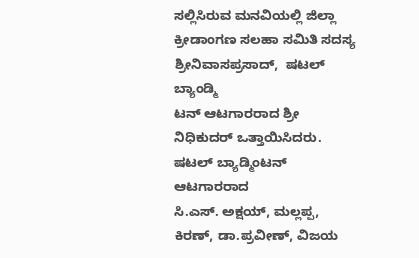ಸಲ್ಲಿಸಿರುವ ಮನವಿಯಲ್ಲಿ ಜಿಲ್ಲಾ ಕ್ರೀಡಾಂಗಣ ಸಲಹಾ ಸಮಿತಿ ಸದಸ್ಯ ಶ್ರೀನಿವಾಸಪ್ರಸಾದ್,  ಷಟಲ್ ಬ್ಯಾಂಡ್ಮಿ
ಟನ್ ಆಟಗಾರರಾದ ಶ್ರೀ ನಿಧಿಕುದರ್ ಒತ್ತಾಯಿಸಿದರು.
ಷಟಲ್ ಬ್ಯಾಡ್ಮಿಂಟನ್ ಆಟಗಾರರಾದ
ಸಿ.ಎಸ್. ಅಕ್ಷಯ್, ಮಲ್ಲಪ್ಪ, ಕಿರಣ್, ಡಾ.ಪ್ರವೀಣ್, ವಿಜಯ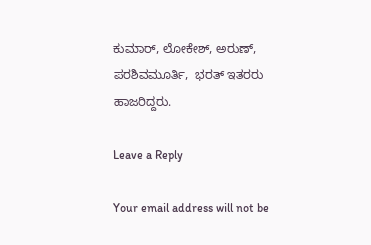ಕುಮಾರ್, ಲೋಕೇಶ್, ಅರುಣ್, ಪರಶಿವಮೂರ್ತಿ,  ಭರತ್ ಇತರರು ಹಾಜರಿದ್ದರು.

Leave a Reply

Your email address will not be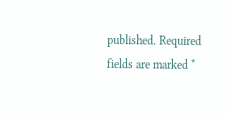published. Required fields are marked *